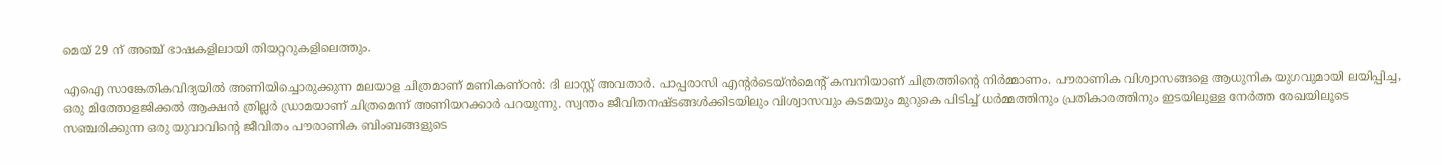മെയ് 29 ന് അഞ്ച് ഭാഷകളിലായി തിയറ്ററുകളിലെത്തും.

എഐ സാങ്കേതികവിദ്യയില്‍ അണിയിച്ചൊരുക്കുന്ന മലയാള ചിത്രമാണ് മണികണ്ഠൻ: ദി ലാസ്റ്റ് അവതാർ. പാപ്പരാസി എന്റർടെയ്ന്‍‍മെന്‍റ് കമ്പനിയാണ് ചിത്രത്തിന്‍റെ നിര്‍മ്മാണം. പൗരാണിക വിശ്വാസങ്ങളെ ആധുനിക യുഗവുമായി ലയിപ്പിച്ച, ഒരു മിത്തോളജിക്കൽ ആക്ഷൻ ത്രില്ലർ ഡ്രാമയാണ് ചിത്രമെന്ന് അണിയറക്കാര്‍ പറയുന്നു. സ്വന്തം ജീവിതനഷ്ടങ്ങൾക്കിടയിലും വിശ്വാസവും കടമയും മുറുകെ പിടിച്ച് ധർമ്മത്തിനും പ്രതികാരത്തിനും ഇടയിലുള്ള നേർത്ത രേഖയിലൂടെ സഞ്ചരിക്കുന്ന ഒരു യുവാവിന്റെ ജീവിതം പൗരാണിക ബിംബങ്ങളുടെ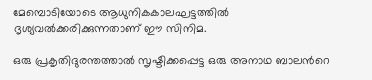മേമ്പൊടിയോടെ ആധുനികകാലഘട്ടത്തിൽ ദൃശ്യവൽക്കരിക്കുന്നതാണ് ഈ സിനിമ.

ഒരു പ്രകൃതിദുരന്തത്താൽ സൃഷ്ടിക്കപ്പെട്ട ഒരു അനാഥ ബാലന്‍റെ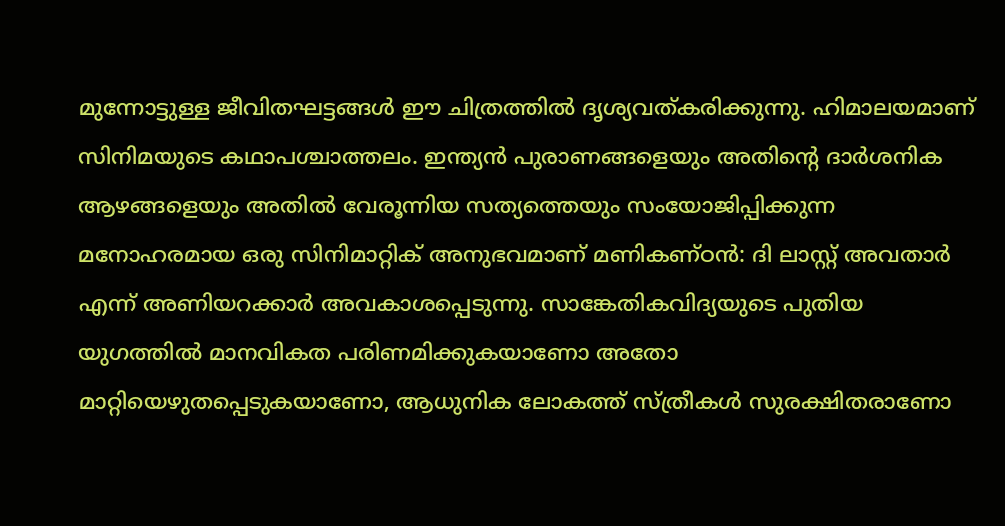മുന്നോട്ടുള്ള ജീവിതഘട്ടങ്ങള്‍ ഈ ചിത്രത്തില്‍ ദൃശ്യവത്കരിക്കുന്നു. ഹിമാലയമാണ് സിനിമയുടെ കഥാപശ്ചാത്തലം. ഇന്ത്യൻ പുരാണങ്ങളെയും അതിന്‍റെ ദാർശനിക ആഴങ്ങളെയും അതിൽ വേരൂന്നിയ സത്യത്തെയും സംയോജിപ്പിക്കുന്ന മനോഹരമായ ഒരു സിനിമാറ്റിക് അനുഭവമാണ് മണികണ്ഠൻ: ദി ലാസ്റ്റ് അവതാർ എന്ന് അണിയറക്കാര്‍ അവകാശപ്പെടുന്നു. സാങ്കേതികവിദ്യയുടെ പുതിയ യുഗത്തിൽ മാനവികത പരിണമിക്കുകയാണോ അതോ മാറ്റിയെഴുതപ്പെടുകയാണോ, ആധുനിക ലോകത്ത് സ്ത്രീകൾ സുരക്ഷിതരാണോ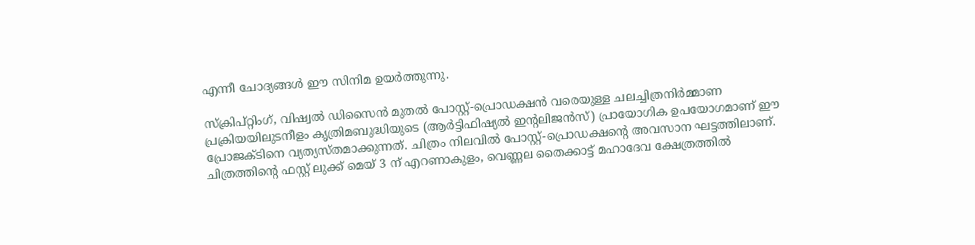എന്നീ ചോദ്യങ്ങൾ ഈ സിനിമ ഉയർത്തുന്നു.

സ്ക്രിപ്റ്റിംഗ്, വിഷ്വൽ ഡിസൈൻ മുതൽ പോസ്റ്റ്-പ്രൊഡക്ഷൻ വരെയുള്ള ചലച്ചിത്രനിർമ്മാണ പ്രക്രിയയിലുടനീളം കൃത്രിമബുദ്ധിയുടെ (ആർട്ടിഫിഷ്യൽ ഇന്റലിജൻസ്) പ്രായോഗിക ഉപയോഗമാണ് ഈ പ്രോജക്ടിനെ വ്യത്യസ്തമാക്കുന്നത്. ചിത്രം നിലവിൽ പോസ്റ്റ്-പ്രൊഡക്ഷന്റെ അവസാന ഘട്ടത്തിലാണ്. ചിത്രത്തിന്‍റെ ഫസ്റ്റ് ലുക്ക് മെയ് 3 ന് എറണാകുളം, വെണ്ണല തൈക്കാട്ട് മഹാദേവ ക്ഷേത്രത്തിൽ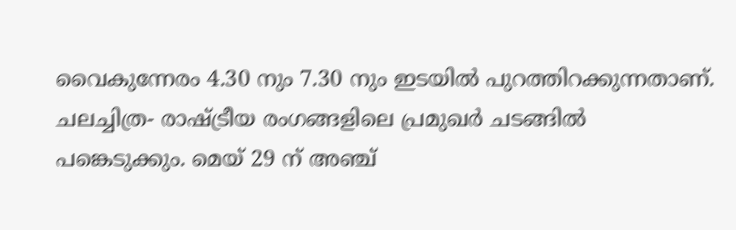വൈകുന്നേരം 4.30 നും 7.30 നും ഇടയില്‍ പുറത്തിറക്കുന്നതാണ്. ചലച്ചിത്ര- രാഷ്ട്രീയ രംഗങ്ങളിലെ പ്രമുഖർ ചടങ്ങിൽ പങ്കെടുക്കും. മെയ് 29 ന് അഞ്ച്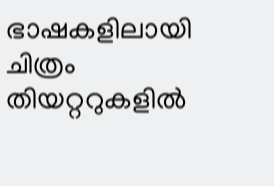ഭാഷകളിലായി ചിത്രം തിയറ്ററുകളില്‍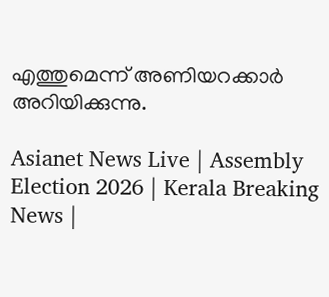എത്തുമെന്ന് അണിയറക്കാര്‍ അറിയിക്കുന്നു.

Asianet News Live | Assembly Election 2026 | Kerala Breaking News |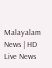Malayalam News | HD Live News